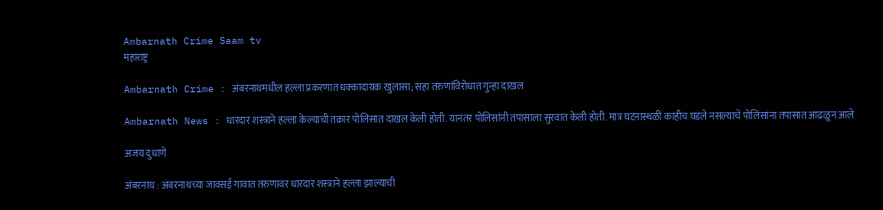Ambarnath Crime Saam tv
महाराष्ट्र

Ambarnath Crime : अंबरनाथमधील हल्ला प्रकरणात धक्कादायक खुलासा; सहा तरुणांविरोधात गुन्हा दाखल

Ambarnath News : धारदार शस्त्राने हल्ला केल्याची तक्रार पोलिसात दाखल केली होती. यानंतर पोलिसांनी तपासाला सुरवात केली होती. मात्र घटनास्थळी काहीच घडले नसल्याचे पोलिसांना तपासात आढळून आले

अजय दुधाणे

अंबरनाथ : अंबरनाथच्या जावसई गावात तरुणावर धारदार शस्त्राने हल्ला झाल्याची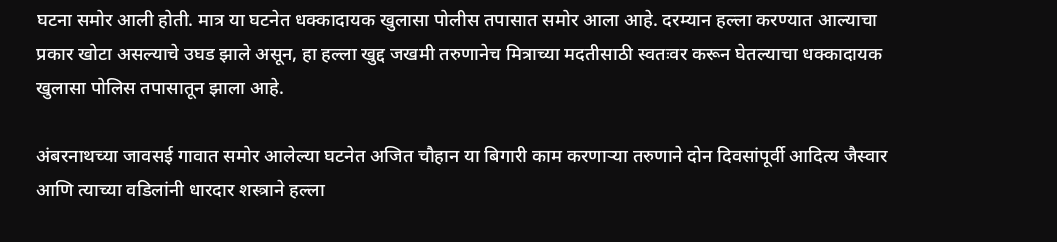घटना समोर आली होती. मात्र या घटनेत धक्कादायक खुलासा पोलीस तपासात समोर आला आहे. दरम्यान हल्ला करण्यात आल्याचा प्रकार खोटा असल्याचे उघड झाले असून, हा हल्ला खुद्द जखमी तरुणानेच मित्राच्या मदतीसाठी स्वतःवर करून घेतल्याचा धक्कादायक खुलासा पोलिस तपासातून झाला आहे.

अंबरनाथच्या जावसई गावात समोर आलेल्या घटनेत अजित चौहान या बिगारी काम करणाऱ्या तरुणाने दोन दिवसांपूर्वी आदित्य जैस्वार आणि त्याच्या वडिलांनी धारदार शस्त्राने हल्ला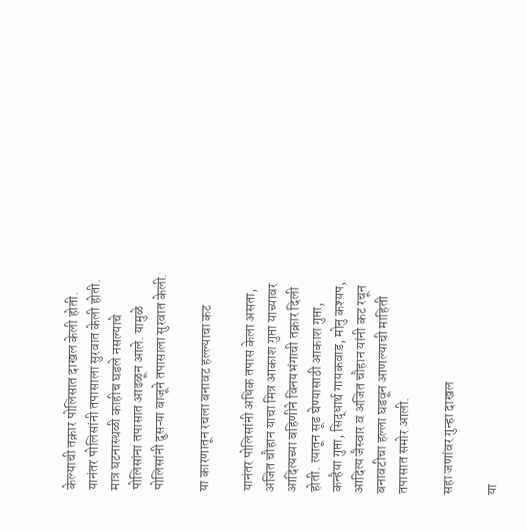केल्याची तक्रार पोलिसात दाखल केली होती. यानंतर पोलिसांनी तपासाला सुरवात केली होती. मात्र घटनास्थळी काहीच घडले नसल्याचे पोलिसांना तपासात आढळून आले. यामुळे पोलिसांनी दुसऱ्या बाजूने तपासाला सुरवात केली.

या कारणातून रचला बनावट हल्ल्याचा कट

यानंतर पोलिसांनी अधिक तपास केला असता, अजित चौहान याचा मित्र आकाश गुप्ता याच्यावर आदित्यच्या बहिणीने विनयभंगाची तक्रार दिली होती. त्यातून सूड घेण्यासाठी आकाश गुप्ता, कन्हैया गुप्ता, सिद्धार्थ गायकवाड, मोनु कश्यप, आदित्य जैस्वार व अजित चौहान यांनी कट रचून बनावटीचा हल्ला घडवून आणल्याची माहिती तपासात समोर आली.

सहा जणांवर गुन्हा दाखल

या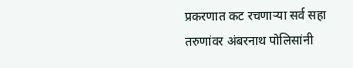प्रकरणात कट रचणाऱ्या सर्व सहा तरुणांवर अंबरनाथ पोलिसांनी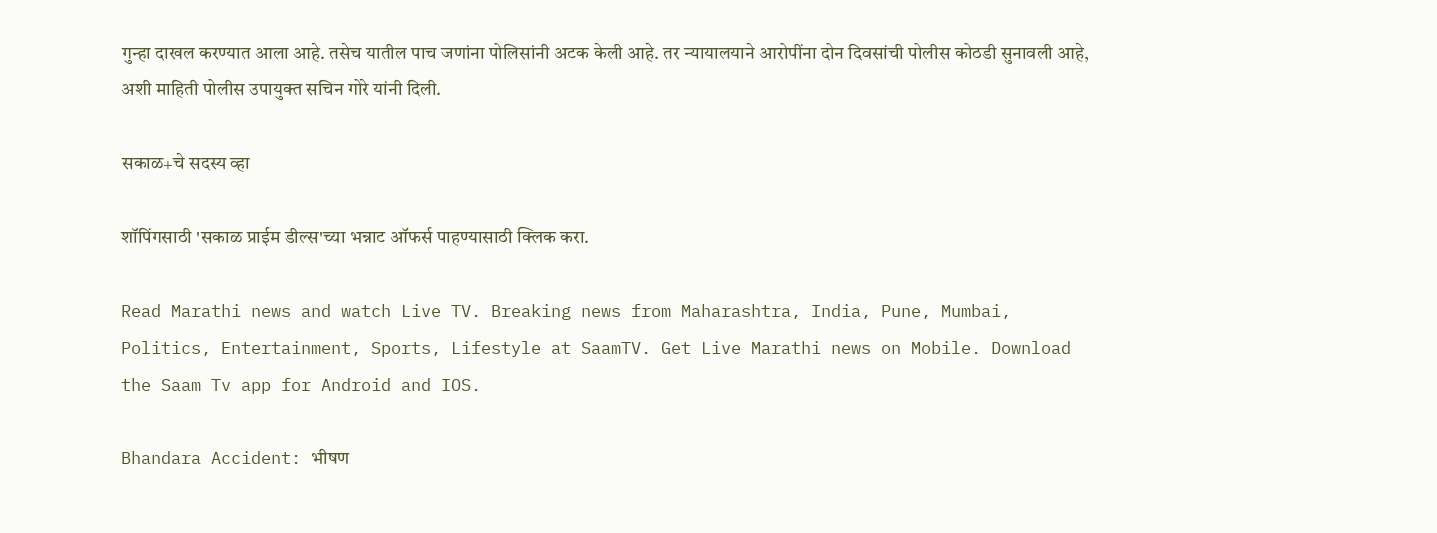गुन्हा दाखल करण्यात आला आहे. तसेच यातील पाच जणांना पोलिसांनी अटक केली आहे. तर न्यायालयाने आरोपींना दोन दिवसांची पोलीस कोठडी सुनावली आहे, अशी माहिती पोलीस उपायुक्त सचिन गोरे यांनी दिली.

सकाळ+चे सदस्य व्हा

शॉपिंगसाठी 'सकाळ प्राईम डील्स'च्या भन्नाट ऑफर्स पाहण्यासाठी क्लिक करा.

Read Marathi news and watch Live TV. Breaking news from Maharashtra, India, Pune, Mumbai, Politics, Entertainment, Sports, Lifestyle at SaamTV. Get Live Marathi news on Mobile. Download the Saam Tv app for Android and IOS.

Bhandara Accident: भीषण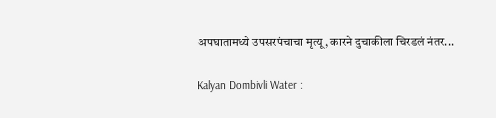अपघातामध्ये उपसरपंचाचा मृत्यू, कारने दुचाकीला चिरडलं नंतर...

Kalyan Dombivli Water :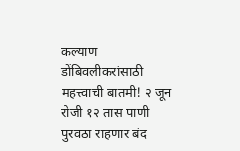कल्याण डोंबिवलीकरांसाठी महत्त्वाची बातमी! २ जून रोजी १२ तास पाणी पुरवठा राहणार बंद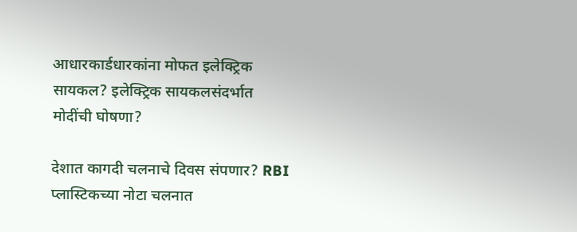आधारकार्डधारकांना मोफत इलेक्ट्रिक सायकल? इलेक्ट्रिक सायकलसंदर्भात मोदींची घोषणा?

देशात कागदी चलनाचे दिवस संपणार? RBI प्लास्टिकच्या नोटा चलनात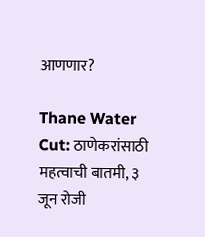आणणार?

Thane Water Cut: ठाणेकरांसाठी महत्वाची बातमी, ३ जून रोजी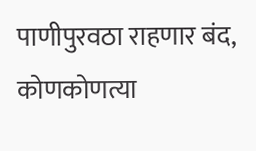पाणीपुरवठा राहणार बंद, कोणकोणत्या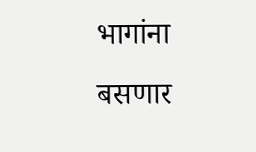भागांना बसणार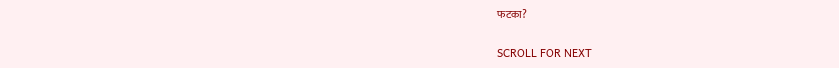फटका?

SCROLL FOR NEXT